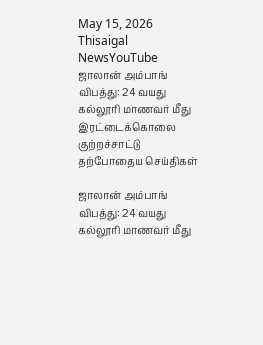May 15, 2026
Thisaigal NewsYouTube
ஜாலான் அம்பாங் விபத்து: 24 வயது கல்லூரி மாணவர் மீது இரட்டைக்கொலை குற்றச்சாட்டு
தற்போதைய செய்திகள்

ஜாலான் அம்பாங் விபத்து: 24 வயது கல்லூரி மாணவர் மீது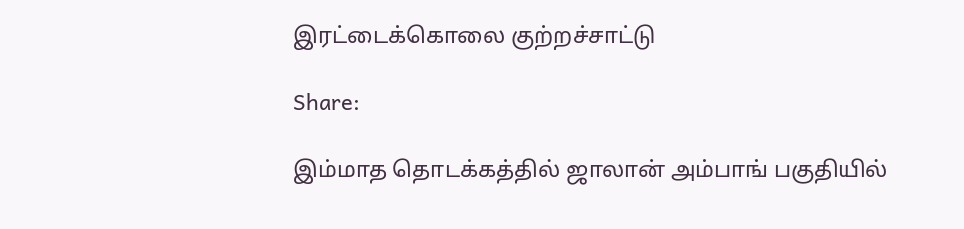இரட்டைக்கொலை குற்றச்சாட்டு

Share:

இம்மாத தொடக்கத்தில் ஜாலான் அம்பாங் பகுதியில்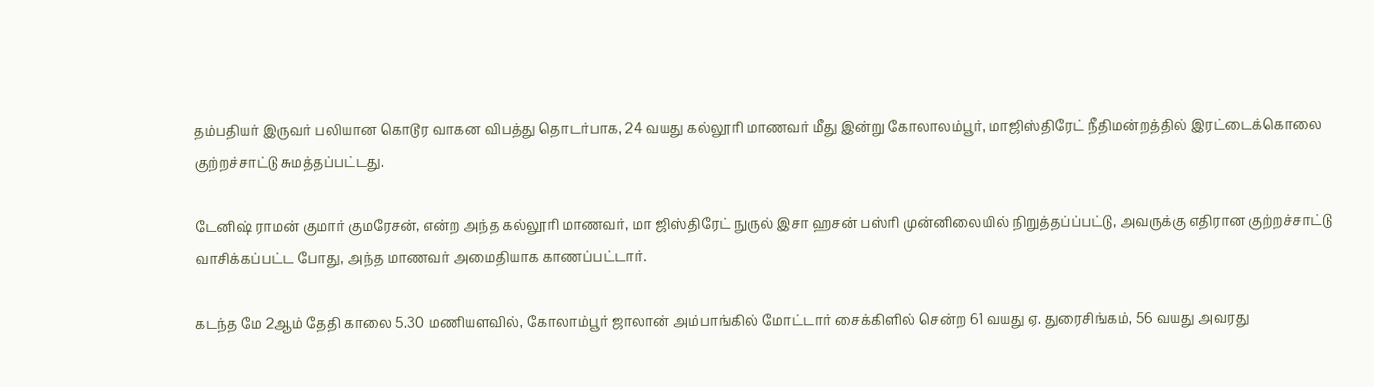தம்பதியர் இருவர் பலியான கொடூர வாகன விபத்து தொடர்பாக, 24 வயது கல்லூரி மாணவர் மீது இன்று கோலாலம்பூர், மாஜிஸ்திரேட் நீதிமன்றத்தில் இரட்டைக்கொலை குற்றச்சாட்டு சுமத்தப்பட்டது.

டேனிஷ் ராமன் குமார் குமரேசன், என்ற அந்த கல்லூரி மாணவர், மா ஜிஸ்திரேட் நுருல் இசா ஹசன் பஸ்ரி முன்னிலையில் நிறுத்தப்ப்பட்டு, அவருக்கு எதிரான குற்றச்சாட்டு வாசிக்கப்பட்ட போது, அந்த மாணவர் அமைதியாக காணப்பட்டார்.

கடந்த மே 2ஆம் தேதி காலை 5.30 மணியளவில், கோலாம்பூர் ஜாலான் அம்பாங்கில் மோட்டார் சைக்கிளில் சென்ற 61 வயது ஏ. துரைசிங்கம், 56 வயது அவரது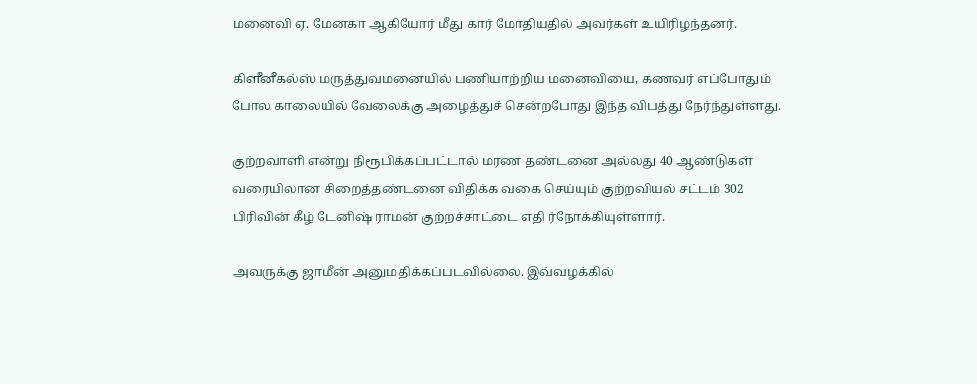மனைவி ஏ. மேனகா ஆகியோர் மீது கார் மோதியதில் அவர்கள் உயிரிழந்தனர்.

கிளீனீகல்ஸ் மருத்துவமனையில் பணியாற்றிய மனைவியை, கணவர் எப்போதும் போல காலையில் வேலைக்கு அழைத்துச் சென்றபோது இந்த விபத்து நேர்ந்துள்ளது.

குற்றவாளி என்று நிரூபிக்கப்பட்டால் மரண தண்டனை அல்லது 40 ஆண்டுகள் வரையிலான சிறைத்தண்டனை விதிக்க வகை செய்யும் குற்றவியல் சட்டம் 302 பிரிவின் கீழ் டேனிஷ் ராமன் குற்றச்சாட்டை எதி ர்நோக்கியுள்ளார்.

அவருக்கு ஜாமீன் அனுமதிக்கப்படவில்லை. இவ்வழக்கில்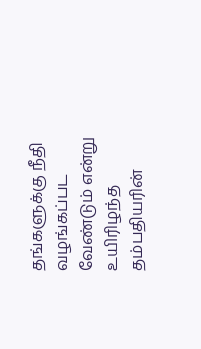தங்களுக்கு நீதி வழங்கப்பட வேண்டும் என்று உயிரிழந்த தம்பதியரின்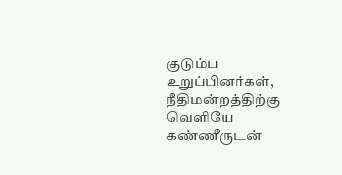குடும்ப உறுப்பினர்கள், நீதிமன்றத்திற்கு வெளியே கண்ணீருடன்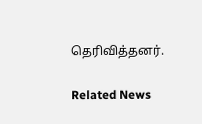தெரிவித்தனர்.

Related News